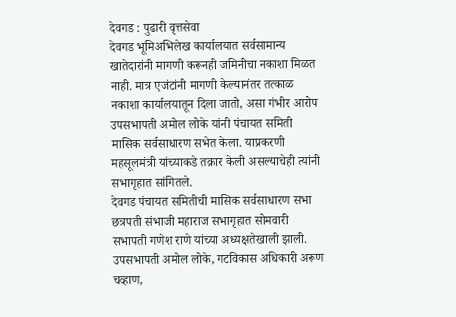देवगड : पुढारी वृत्तसेवा
देवगड भूमिअभिलेख कार्यालयात सर्वसामान्य खातेदारांनी मागणी करूनही जमिनीचा नकाशा मिळत नाही. मात्र एजंटांनी मागणी केल्यानंतर तत्काळ नकाशा कार्यालयातून दिला जातो, असा गंभीर आरोप उपसभापती अमोल लोके यांनी पंचायत समिती मासिक सर्वसाधारण सभेत केला. याप्रकरणी महसूलमंत्री यांच्याकडे तक्रार केली असल्याचेही त्यांनी सभागृहात सांगितले.
देवगड पंचायत समितीची मासिक सर्वसाधारण सभा छत्रपती संभाजी महाराज सभागृहात सोमवारी सभापती गणेश राणे यांच्या अध्यक्षतेखाली झाली. उपसभापती अमोल लोके, गटविकास अधिकारी अरूण चव्हाण,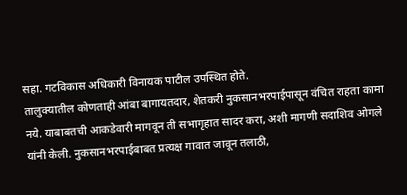सहा. गटविकास अधिकारी विनायक पाटील उपस्थित होते.
तालुक्यातील कोणताही आंबा बागायतदार, शेतकरी नुकसानभरपाईपासून वंचित राहता कामा नये. याबाबतची आकडेवारी मागवून ती सभागृहात सादर करा, अशी मागणी सदाशिव ओगले यांनी केली. नुकसानभरपाईबाबत प्रत्यक्ष गावात जावून तलाठी,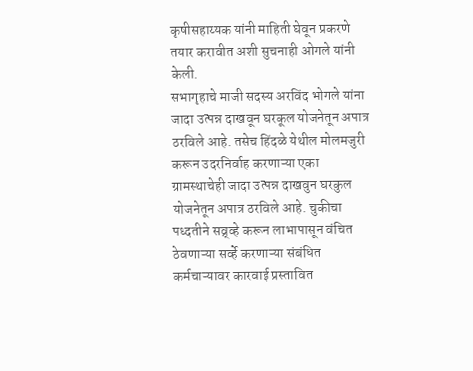कृषीसहाय्यक यांनी माहिती घेवून प्रकरणे तयार करावीत अशी सुचनाही ओगले यांनी केली.
सभागृहाचे माजी सदस्य अरविंद भोगले यांना जादा उत्पन्न दाखवून घरकूल योजनेतून अपात्र ठरविले आहे. तसेच हिंदळे येथील मोलमजुरी करून उदरनिर्वाह करणाऱ्या एका ग्रामस्थाचेही जादा उत्पन्न दाखवुन घरकुल योजनेतून अपात्र ठरविले आहे. चुकीचा पध्दतीने सव्र्व्हे करून लाभापासून वंचित ठेवणाऱ्या सर्व्हे करणाऱ्या संबंधित कर्मचाऱ्यावर कारवाई प्रस्तावित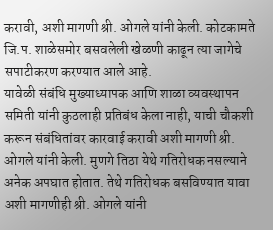करावी, अशी मागणी श्री. ओगले यांनी केली. कोटकामते जि.प. शाळेसमोर बसवलेली खेळणी काढून त्या जागेचे सपाटीकरण करण्यात आले आहे.
यावेळी संबंधि मुख्याध्यापक आणि शाळा व्यवस्थापन समिती यांनी कुठलाही प्रतिबंध केला नाही, याची चौकशी करून संबंधितांवर कारवाई करावी अशी मागणी श्री. ओगले यांनी केली. मुणगे तिठा येथे गतिरोधक नसल्याने अनेक अपघात होतात. तेथे गतिरोधक बसविण्यात यावा अशी मागणीही श्री. ओगले यांनी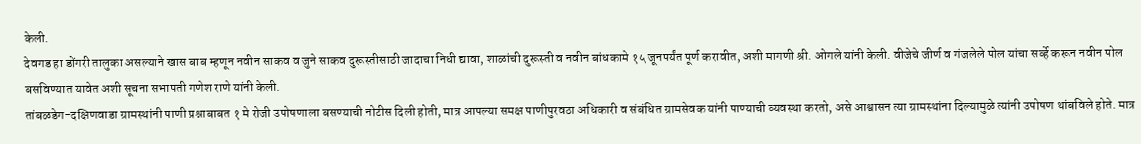केली.
देवगड हा डोंगरी तालुका असल्याने खास बाब म्हणून नवीन साकव व जुने साकव दुरूस्तीसाठी जादाचा निधी द्यावा, शाळांची दुरूस्ती व नवीन बांधकामे १५ जूनपर्यंत पूर्ण करावीत, अशी मागणी श्री. ओगले यांनी केली. वीजेचे जीर्ण व गंजलेले पोल यांचा सर्व्हे करून नवीन पोल बसविण्यात यावेत अशी सूचना सभापती गणेश राणे यांनी केली.
तांबळडेग-दक्षिणवाडा ग्रामस्थांनी पाणी प्रश्नाबाबत १ मे रोजी उपोषणाला बसण्याची नोटीस दिली होती, मात्र आपल्या समक्ष पाणीपुरवठा अधिकारी व संबंधित ग्रामसेवक यांनी पाण्याची व्यवस्था करतो, असे आश्वासन त्या ग्रामस्थांना दिल्यामुळे त्यांनी उपोषण थांबविले होते. मात्र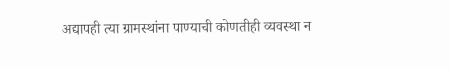अद्यापही त्या ग्रामस्थांना पाण्याची कोणतीही व्यवस्था न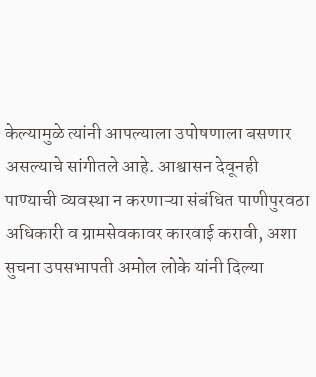केल्यामुळे त्यांनी आपल्याला उपोषणाला बसणार असल्याचे सांगीतले आहे. आश्वासन देवूनही पाण्याची व्यवस्था न करणाऱ्या संबंधित पाणीपुरवठा अधिकारी व ग्रामसेवकावर कारवाई करावी, अशा सुचना उपसभापती अमोल लोके यांनी दिल्या